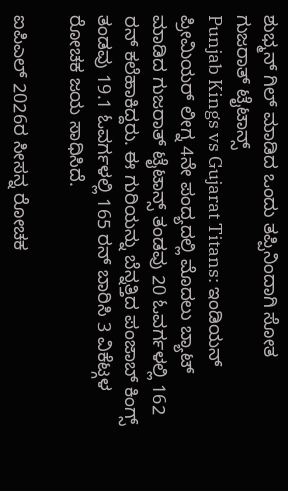ಶುಭ್ಮನ್ ಗಿಲ್ ಮಾಡಿದ ಒಂದು ತಪ್ಪಿನಿಂದಾಗಿ ಸೋತ ಗುಜರಾತ್ ಟೈಟಾನ್ಸ್
Punjab Kings vs Gujarat Titans: ಇಂಡಿಯನ್ ಪ್ರೀಮಿಯರ್ ಲೀಗ್ನ 4ನೇ ಪಂದ್ಯದಲ್ಲಿ ಮೊದಲು ಬ್ಯಾಟ್ ಮಾಡಿದ ಗುಜರಾತ್ ಟೈಟಾನ್ಸ್ ತಂಡವು 20 ಓವರ್ಗಳಲ್ಲಿ 162 ರನ್ ಕಲೆಹಾಕಿದ್ದರು. ಈ ಗುರಿಯನ್ನು ಬೆನ್ನತ್ತಿದ ಪಂಜಾಬ್ ಕಿಂಗ್ಸ್ ತಂಡವು 19.1 ಓವರ್ಗಳಲ್ಲಿ 165 ರನ್ ಬಾರಿಸಿ 3 ವಿಕೆಟ್ಗಳ ರೋಚಕ ಜಯ ಸಾಧಿಸಿದೆ.

ಐಪಿಎಲ್ 2026ರ ಸೀಸನ್ನ ರೋಚಕ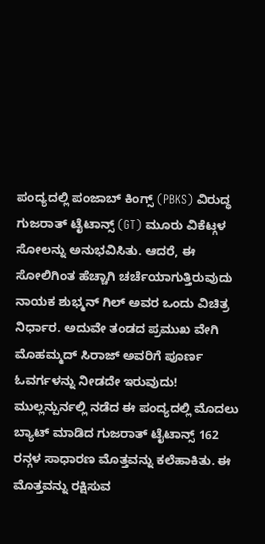ಪಂದ್ಯದಲ್ಲಿ ಪಂಜಾಬ್ ಕಿಂಗ್ಸ್ (PBKS) ವಿರುದ್ಧ ಗುಜರಾತ್ ಟೈಟಾನ್ಸ್ (GT) ಮೂರು ವಿಕೆಟ್ಗಳ ಸೋಲನ್ನು ಅನುಭವಿಸಿತು. ಆದರೆ, ಈ ಸೋಲಿಗಿಂತ ಹೆಚ್ಚಾಗಿ ಚರ್ಚೆಯಾಗುತ್ತಿರುವುದು ನಾಯಕ ಶುಭ್ಮನ್ ಗಿಲ್ ಅವರ ಒಂದು ವಿಚಿತ್ರ ನಿರ್ಧಾರ. ಅದುವೇ ತಂಡದ ಪ್ರಮುಖ ವೇಗಿ ಮೊಹಮ್ಮದ್ ಸಿರಾಜ್ ಅವರಿಗೆ ಪೂರ್ಣ ಓವರ್ಗಳನ್ನು ನೀಡದೇ ಇರುವುದು!
ಮುಲ್ಲನ್ಪುರ್ನಲ್ಲಿ ನಡೆದ ಈ ಪಂದ್ಯದಲ್ಲಿ ಮೊದಲು ಬ್ಯಾಟ್ ಮಾಡಿದ ಗುಜರಾತ್ ಟೈಟಾನ್ಸ್ 162 ರನ್ಗಳ ಸಾಧಾರಣ ಮೊತ್ತವನ್ನು ಕಲೆಹಾಕಿತು. ಈ ಮೊತ್ತವನ್ನು ರಕ್ಷಿಸುವ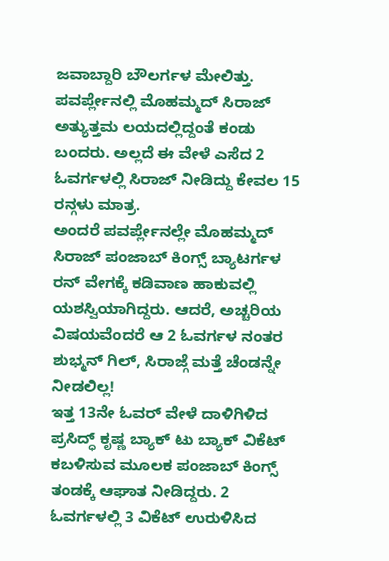ಜವಾಬ್ದಾರಿ ಬೌಲರ್ಗಳ ಮೇಲಿತ್ತು. ಪವರ್ಪ್ಲೇನಲ್ಲಿ ಮೊಹಮ್ಮದ್ ಸಿರಾಜ್ ಅತ್ಯುತ್ತಮ ಲಯದಲ್ಲಿದ್ದಂತೆ ಕಂಡು ಬಂದರು. ಅಲ್ಲದೆ ಈ ವೇಳೆ ಎಸೆದ 2 ಓವರ್ಗಳಲ್ಲಿ ಸಿರಾಜ್ ನೀಡಿದ್ದು ಕೇವಲ 15 ರನ್ಗಳು ಮಾತ್ರ.
ಅಂದರೆ ಪವರ್ಪ್ಲೇನಲ್ಲೇ ಮೊಹಮ್ಮದ್ ಸಿರಾಜ್ ಪಂಜಾಬ್ ಕಿಂಗ್ಸ್ ಬ್ಯಾಟರ್ಗಳ ರನ್ ವೇಗಕ್ಕೆ ಕಡಿವಾಣ ಹಾಕುವಲ್ಲಿ ಯಶಸ್ವಿಯಾಗಿದ್ದರು. ಆದರೆ, ಅಚ್ಚರಿಯ ವಿಷಯವೆಂದರೆ ಆ 2 ಓವರ್ಗಳ ನಂತರ ಶುಭ್ಮನ್ ಗಿಲ್, ಸಿರಾಜ್ಗೆ ಮತ್ತೆ ಚೆಂಡನ್ನೇ ನೀಡಲಿಲ್ಲ!
ಇತ್ತ 13ನೇ ಓವರ್ ವೇಳೆ ದಾಳಿಗಿಳಿದ ಪ್ರಸಿದ್ಧ್ ಕೃಷ್ಣ ಬ್ಯಾಕ್ ಟು ಬ್ಯಾಕ್ ವಿಕೆಟ್ ಕಬಳಿಸುವ ಮೂಲಕ ಪಂಜಾಬ್ ಕಿಂಗ್ಸ್ ತಂಡಕ್ಕೆ ಆಘಾತ ನೀಡಿದ್ದರು. 2 ಓವರ್ಗಳಲ್ಲಿ 3 ವಿಕೆಟ್ ಉರುಳಿಸಿದ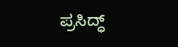ಪ್ರಸಿದ್ಧ್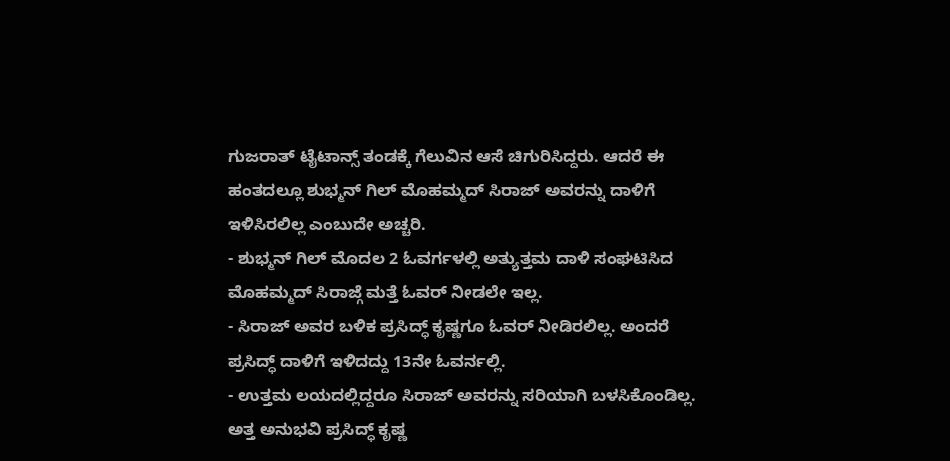ಗುಜರಾತ್ ಟೈಟಾನ್ಸ್ ತಂಡಕ್ಕೆ ಗೆಲುವಿನ ಆಸೆ ಚಿಗುರಿಸಿದ್ದರು. ಆದರೆ ಈ ಹಂತದಲ್ಲೂ ಶುಭ್ಮನ್ ಗಿಲ್ ಮೊಹಮ್ಮದ್ ಸಿರಾಜ್ ಅವರನ್ನು ದಾಳಿಗೆ ಇಳಿಸಿರಲಿಲ್ಲ ಎಂಬುದೇ ಅಚ್ಚರಿ.
- ಶುಭ್ಮನ್ ಗಿಲ್ ಮೊದಲ 2 ಓವರ್ಗಳಲ್ಲಿ ಅತ್ಯುತ್ತಮ ದಾಳಿ ಸಂಘಟಿಸಿದ ಮೊಹಮ್ಮದ್ ಸಿರಾಜ್ಗೆ ಮತ್ತೆ ಓವರ್ ನೀಡಲೇ ಇಲ್ಲ.
- ಸಿರಾಜ್ ಅವರ ಬಳಿಕ ಪ್ರಸಿದ್ಧ್ ಕೃಷ್ಣಗೂ ಓವರ್ ನೀಡಿರಲಿಲ್ಲ. ಅಂದರೆ ಪ್ರಸಿದ್ಧ್ ದಾಳಿಗೆ ಇಳಿದದ್ದು 13ನೇ ಓವರ್ನಲ್ಲಿ.
- ಉತ್ತಮ ಲಯದಲ್ಲಿದ್ದರೂ ಸಿರಾಜ್ ಅವರನ್ನು ಸರಿಯಾಗಿ ಬಳಸಿಕೊಂಡಿಲ್ಲ. ಅತ್ತ ಅನುಭವಿ ಪ್ರಸಿದ್ಧ್ ಕೃಷ್ಣ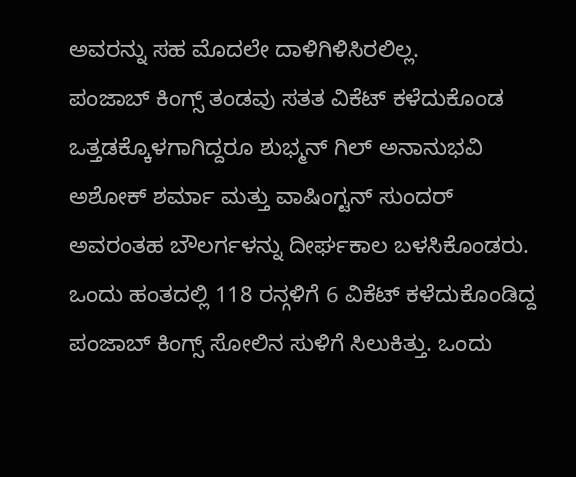ಅವರನ್ನು ಸಹ ಮೊದಲೇ ದಾಳಿಗಿಳಿಸಿರಲಿಲ್ಲ.
ಪಂಜಾಬ್ ಕಿಂಗ್ಸ್ ತಂಡವು ಸತತ ವಿಕೆಟ್ ಕಳೆದುಕೊಂಡ ಒತ್ತಡಕ್ಕೊಳಗಾಗಿದ್ದರೂ ಶುಭ್ಮನ್ ಗಿಲ್ ಅನಾನುಭವಿ ಅಶೋಕ್ ಶರ್ಮಾ ಮತ್ತು ವಾಷಿಂಗ್ಟನ್ ಸುಂದರ್ ಅವರಂತಹ ಬೌಲರ್ಗಳನ್ನು ದೀರ್ಘಕಾಲ ಬಳಸಿಕೊಂಡರು.
ಒಂದು ಹಂತದಲ್ಲಿ 118 ರನ್ಗಳಿಗೆ 6 ವಿಕೆಟ್ ಕಳೆದುಕೊಂಡಿದ್ದ ಪಂಜಾಬ್ ಕಿಂಗ್ಸ್ ಸೋಲಿನ ಸುಳಿಗೆ ಸಿಲುಕಿತ್ತು. ಒಂದು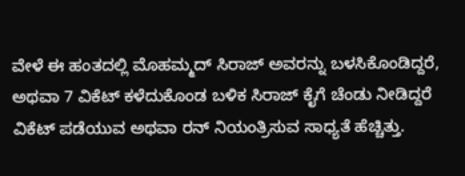ವೇಳೆ ಈ ಹಂತದಲ್ಲಿ ಮೊಹಮ್ಮದ್ ಸಿರಾಜ್ ಅವರನ್ನು ಬಳಸಿಕೊಂಡಿದ್ದರೆ, ಅಥವಾ 7 ವಿಕೆಟ್ ಕಳೆದುಕೊಂಡ ಬಳಿಕ ಸಿರಾಜ್ ಕೈಗೆ ಚೆಂಡು ನೀಡಿದ್ದರೆ ವಿಕೆಟ್ ಪಡೆಯುವ ಅಥವಾ ರನ್ ನಿಯಂತ್ರಿಸುವ ಸಾಧ್ಯತೆ ಹೆಚ್ಚಿತ್ತು.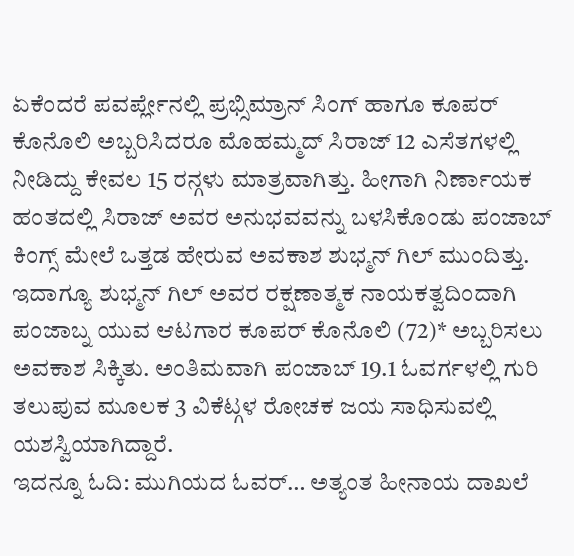ಏಕೆಂದರೆ ಪವರ್ಪ್ಲೇನಲ್ಲಿ ಪ್ರಭ್ಸಿಮ್ರಾನ್ ಸಿಂಗ್ ಹಾಗೂ ಕೂಪರ್ ಕೊನೊಲಿ ಅಬ್ಬರಿಸಿದರೂ ಮೊಹಮ್ಮದ್ ಸಿರಾಜ್ 12 ಎಸೆತಗಳಲ್ಲಿ ನೀಡಿದ್ದು ಕೇವಲ 15 ರನ್ಗಳು ಮಾತ್ರವಾಗಿತ್ತು. ಹೀಗಾಗಿ ನಿರ್ಣಾಯಕ ಹಂತದಲ್ಲಿ ಸಿರಾಜ್ ಅವರ ಅನುಭವವನ್ನು ಬಳಸಿಕೊಂಡು ಪಂಜಾಬ್ ಕಿಂಗ್ಸ್ ಮೇಲೆ ಒತ್ತಡ ಹೇರುವ ಅವಕಾಶ ಶುಭ್ಮನ್ ಗಿಲ್ ಮುಂದಿತ್ತು.
ಇದಾಗ್ಯೂ ಶುಭ್ಮನ್ ಗಿಲ್ ಅವರ ರಕ್ಷಣಾತ್ಮಕ ನಾಯಕತ್ವದಿಂದಾಗಿ ಪಂಜಾಬ್ನ ಯುವ ಆಟಗಾರ ಕೂಪರ್ ಕೊನೊಲಿ (72)* ಅಬ್ಬರಿಸಲು ಅವಕಾಶ ಸಿಕ್ಕಿತು. ಅಂತಿಮವಾಗಿ ಪಂಜಾಬ್ 19.1 ಓವರ್ಗಳಲ್ಲಿ ಗುರಿ ತಲುಪುವ ಮೂಲಕ 3 ವಿಕೆಟ್ಗಳ ರೋಚಕ ಜಯ ಸಾಧಿಸುವಲ್ಲಿ ಯಶಸ್ವಿಯಾಗಿದ್ದಾರೆ.
ಇದನ್ನೂ ಓದಿ: ಮುಗಿಯದ ಓವರ್… ಅತ್ಯಂತ ಹೀನಾಯ ದಾಖಲೆ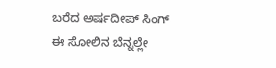ಬರೆದ ಅರ್ಷದೀಪ್ ಸಿಂಗ್
ಈ ಸೋಲಿನ ಬೆನ್ನಲ್ಲೇ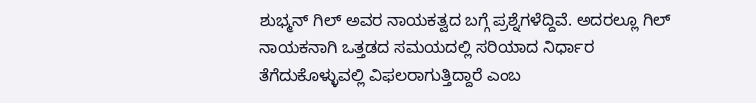ಶುಭ್ಮನ್ ಗಿಲ್ ಅವರ ನಾಯಕತ್ವದ ಬಗ್ಗೆ ಪ್ರಶ್ನೆಗಳೆದ್ದಿವೆ. ಅದರಲ್ಲೂ ಗಿಲ್ ನಾಯಕನಾಗಿ ಒತ್ತಡದ ಸಮಯದಲ್ಲಿ ಸರಿಯಾದ ನಿರ್ಧಾರ ತೆಗೆದುಕೊಳ್ಳುವಲ್ಲಿ ವಿಫಲರಾಗುತ್ತಿದ್ದಾರೆ ಎಂಬ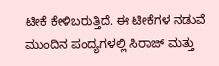ಟೀಕೆ ಕೇಳಿಬರುತ್ತಿದೆ. ಈ ಟೀಕೆಗಳ ನಡುವೆ ಮುಂದಿನ ಪಂದ್ಯಗಳಲ್ಲಿ ಸಿರಾಜ್ ಮತ್ತು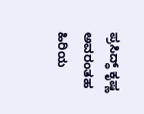ಪ್ರಸಿದ್ಧ್ ಕೃಷ್ಣ ಅವರಂತಹ ಹಿರಿಯ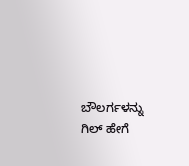ಬೌಲರ್ಗಳನ್ನು ಗಿಲ್ ಹೇಗೆ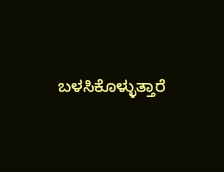ಬಳಸಿಕೊಳ್ಳುತ್ತಾರೆ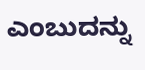ಎಂಬುದನ್ನು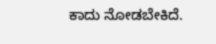ಕಾದು ನೋಡಬೇಕಿದೆ.